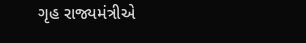ગૃહ રાજ્યમંત્રીએ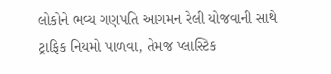લોકોને ભવ્ય ગણપતિ આગમન રેલી યોજવાની સાથે ટ્રાફિક નિયમો પાળવા, તેમજ પ્લાસ્ટિક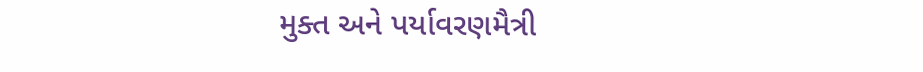મુક્ત અને પર્યાવરણમૈત્રી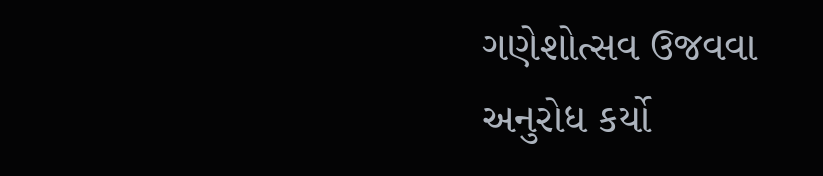ગણેશોત્સવ ઉજવવા અનુરોધ કર્યો